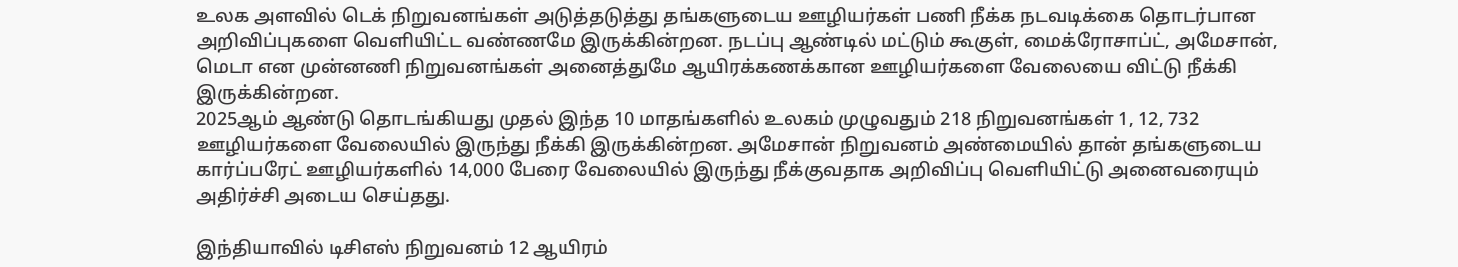உலக அளவில் டெக் நிறுவனங்கள் அடுத்தடுத்து தங்களுடைய ஊழியர்கள் பணி நீக்க நடவடிக்கை தொடர்பான அறிவிப்புகளை வெளியிட்ட வண்ணமே இருக்கின்றன. நடப்பு ஆண்டில் மட்டும் கூகுள், மைக்ரோசாப்ட், அமேசான், மெடா என முன்னணி நிறுவனங்கள் அனைத்துமே ஆயிரக்கணக்கான ஊழியர்களை வேலையை விட்டு நீக்கி இருக்கின்றன.
2025ஆம் ஆண்டு தொடங்கியது முதல் இந்த 10 மாதங்களில் உலகம் முழுவதும் 218 நிறுவனங்கள் 1, 12, 732 ஊழியர்களை வேலையில் இருந்து நீக்கி இருக்கின்றன. அமேசான் நிறுவனம் அண்மையில் தான் தங்களுடைய கார்ப்பரேட் ஊழியர்களில் 14,000 பேரை வேலையில் இருந்து நீக்குவதாக அறிவிப்பு வெளியிட்டு அனைவரையும் அதிர்ச்சி அடைய செய்தது.

இந்தியாவில் டிசிஎஸ் நிறுவனம் 12 ஆயிரம்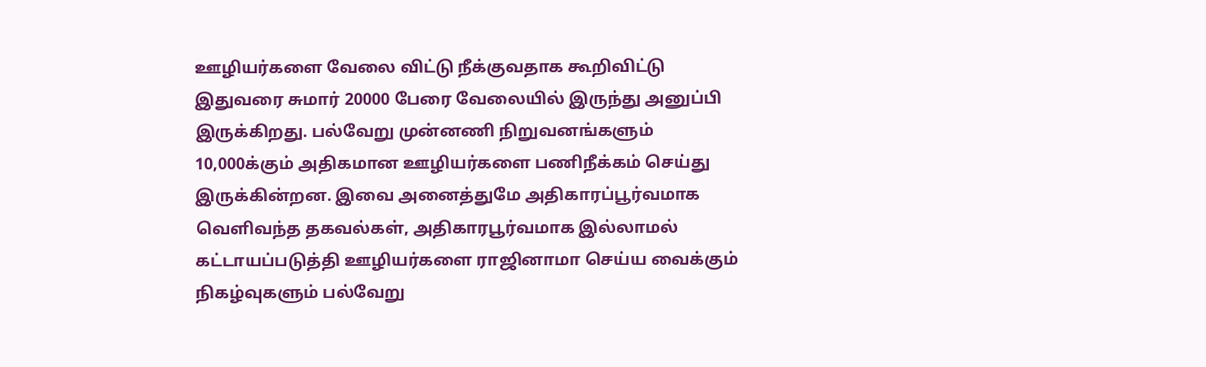ஊழியர்களை வேலை விட்டு நீக்குவதாக கூறிவிட்டு இதுவரை சுமார் 20000 பேரை வேலையில் இருந்து அனுப்பி இருக்கிறது. பல்வேறு முன்னணி நிறுவனங்களும் 10,000க்கும் அதிகமான ஊழியர்களை பணிநீக்கம் செய்து இருக்கின்றன. இவை அனைத்துமே அதிகாரப்பூர்வமாக வெளிவந்த தகவல்கள், அதிகாரபூர்வமாக இல்லாமல் கட்டாயப்படுத்தி ஊழியர்களை ராஜினாமா செய்ய வைக்கும் நிகழ்வுகளும் பல்வேறு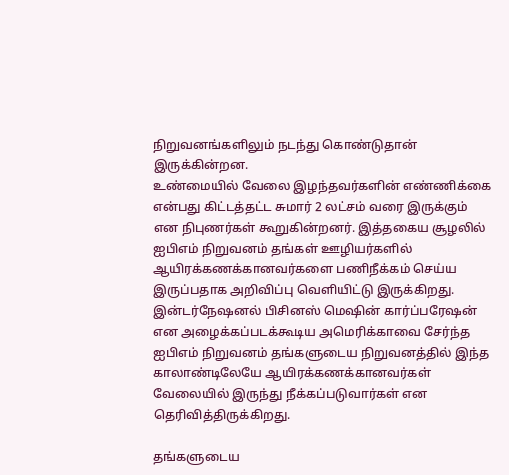நிறுவனங்களிலும் நடந்து கொண்டுதான் இருக்கின்றன.
உண்மையில் வேலை இழந்தவர்களின் எண்ணிக்கை என்பது கிட்டத்தட்ட சுமார் 2 லட்சம் வரை இருக்கும் என நிபுணர்கள் கூறுகின்றனர். இத்தகைய சூழலில் ஐபிஎம் நிறுவனம் தங்கள் ஊழியர்களில் ஆயிரக்கணக்கானவர்களை பணிநீக்கம் செய்ய இருப்பதாக அறிவிப்பு வெளியிட்டு இருக்கிறது. இன்டர்நேஷனல் பிசினஸ் மெஷின் கார்ப்பரேஷன் என அழைக்கப்படக்கூடிய அமெரிக்காவை சேர்ந்த ஐபிஎம் நிறுவனம் தங்களுடைய நிறுவனத்தில் இந்த காலாண்டிலேயே ஆயிரக்கணக்கானவர்கள் வேலையில் இருந்து நீக்கப்படுவார்கள் என தெரிவித்திருக்கிறது.

தங்களுடைய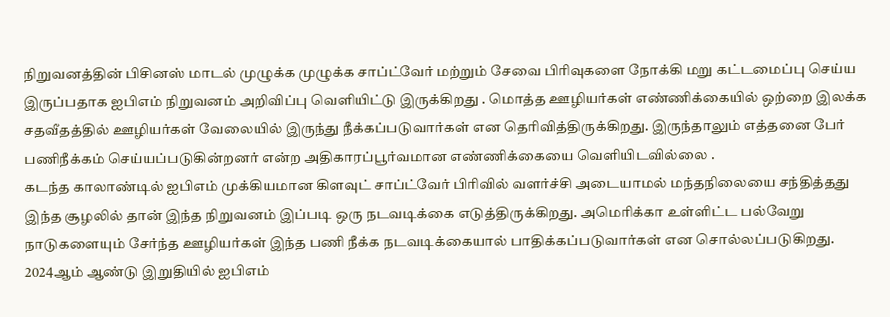நிறுவனத்தின் பிசினஸ் மாடல் முழுக்க முழுக்க சாப்ட்வேர் மற்றும் சேவை பிரிவுகளை நோக்கி மறு கட்டமைப்பு செய்ய இருப்பதாக ஐபிஎம் நிறுவனம் அறிவிப்பு வெளியிட்டு இருக்கிறது . மொத்த ஊழியர்கள் எண்ணிக்கையில் ஒற்றை இலக்க சதவீதத்தில் ஊழியர்கள் வேலையில் இருந்து நீக்கப்படுவார்கள் என தெரிவித்திருக்கிறது. இருந்தாலும் எத்தனை பேர் பணிநீக்கம் செய்யப்படுகின்றனர் என்ற அதிகாரப்பூர்வமான எண்ணிக்கையை வெளியிடவில்லை .
கடந்த காலாண்டில் ஐபிஎம் முக்கியமான கிளவுட் சாப்ட்வேர் பிரிவில் வளர்ச்சி அடையாமல் மந்தநிலையை சந்தித்தது இந்த சூழலில் தான் இந்த நிறுவனம் இப்படி ஒரு நடவடிக்கை எடுத்திருக்கிறது. அமெரிக்கா உள்ளிட்ட பல்வேறு நாடுகளையும் சேர்ந்த ஊழியர்கள் இந்த பணி நீக்க நடவடிக்கையால் பாதிக்கப்படுவார்கள் என சொல்லப்படுகிறது. 2024ஆம் ஆண்டு இறுதியில் ஐபிஎம்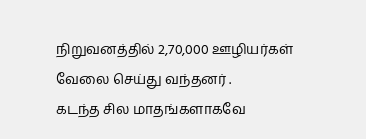நிறுவனத்தில் 2,70,000 ஊழியர்கள் வேலை செய்து வந்தனர் .
கடந்த சில மாதங்களாகவே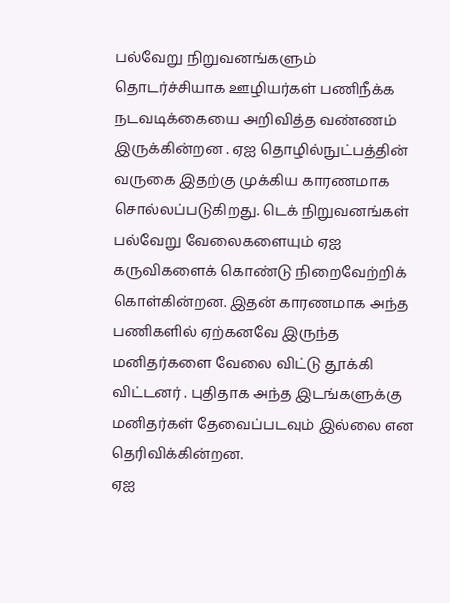பல்வேறு நிறுவனங்களும் தொடர்ச்சியாக ஊழியர்கள் பணிநீக்க நடவடிக்கையை அறிவித்த வண்ணம் இருக்கின்றன . ஏஐ தொழில்நுட்பத்தின் வருகை இதற்கு முக்கிய காரணமாக சொல்லப்படுகிறது. டெக் நிறுவனங்கள் பல்வேறு வேலைகளையும் ஏஐ கருவிகளைக் கொண்டு நிறைவேற்றிக் கொள்கின்றன. இதன் காரணமாக அந்த பணிகளில் ஏற்கனவே இருந்த மனிதர்களை வேலை விட்டு தூக்கி விட்டனர் . புதிதாக அந்த இடங்களுக்கு மனிதர்கள் தேவைப்படவும் இல்லை என தெரிவிக்கின்றன.
ஏஐ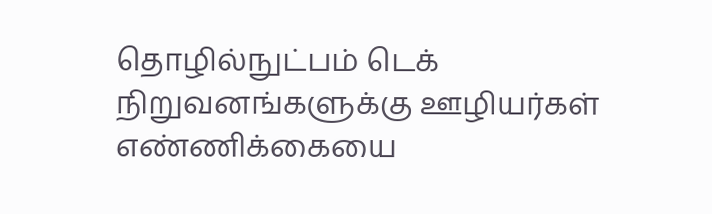தொழில்நுட்பம் டெக் நிறுவனங்களுக்கு ஊழியர்கள் எண்ணிக்கையை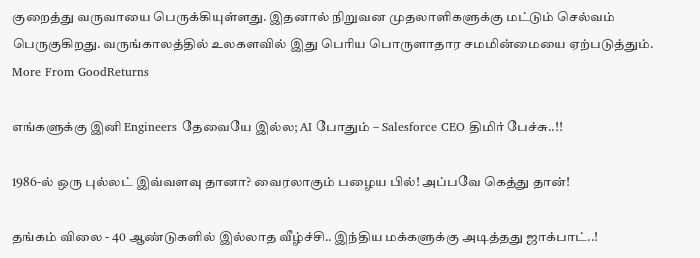குறைத்து வருவாயை பெருக்கியுள்ளது. இதனால் நிறுவன முதலாளிகளுக்கு மட்டும் செல்வம் பெருகுகிறது. வருங்காலத்தில் உலகளவில் இது பெரிய பொருளாதார சமமின்மையை ஏற்படுத்தும்.
More From GoodReturns

எங்களுக்கு இனி Engineers தேவையே இல்ல; AI போதும் – Salesforce CEO திமிர் பேச்சு..!!

1986-ல் ஒரு புல்லட் இவ்வளவு தானா? வைரலாகும் பழைய பில்! அப்பவே கெத்து தான்!

தங்கம் விலை - 40 ஆண்டுகளில் இல்லாத வீழ்ச்சி.. இந்திய மக்களுக்கு அடித்தது ஜாக்பாட்..!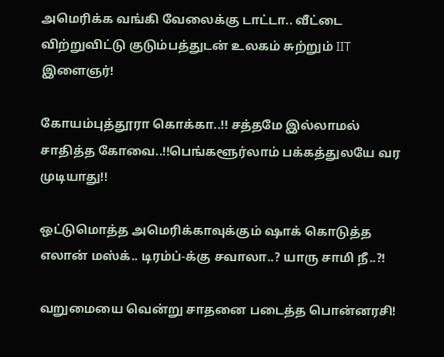அமெரிக்க வங்கி வேலைக்கு டாட்டா.. வீட்டை விற்றுவிட்டு குடும்பத்துடன் உலகம் சுற்றும் IIT இளைஞர்!

கோயம்புத்தூரா கொக்கா..!! சத்தமே இல்லாமல் சாதித்த கோவை..!!பெங்களூர்லாம் பக்கத்துலயே வர முடியாது!!

ஒட்டுமொத்த அமெரிக்காவுக்கும் ஷாக் கொடுத்த எலான் மஸ்க்.. டிரம்ப்-க்கு சவாலா..? யாரு சாமி நீ..?!

வறுமையை வென்று சாதனை படைத்த பொன்னரசி!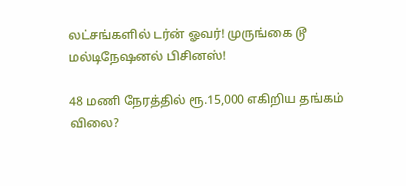லட்சங்களில் டர்ன் ஓவர்! முருங்கை டூ மல்டிநேஷனல் பிசினஸ்!

48 மணி நேரத்தில் ரூ.15,000 எகிறிய தங்கம் விலை?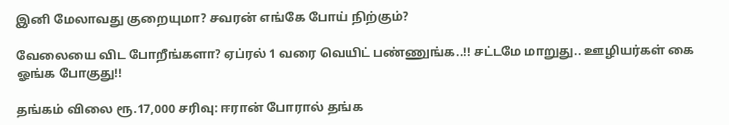இனி மேலாவது குறையுமா? சவரன் எங்கே போய் நிற்கும்?

வேலையை விட போறீங்களா? ஏப்ரல் 1 வரை வெயிட் பண்ணுங்க..!! சட்டமே மாறுது.. ஊழியர்கள் கை ஓங்க போகுது!!

தங்கம் விலை ரூ.17,000 சரிவு: ஈரான் போரால் தங்க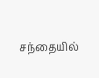சந்தையில்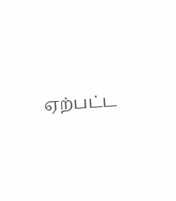ஏற்பட்ட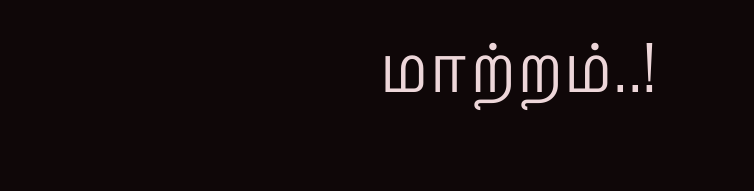மாற்றம்..!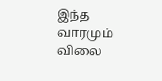இந்த வாரமும் விலை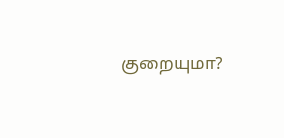குறையுமா?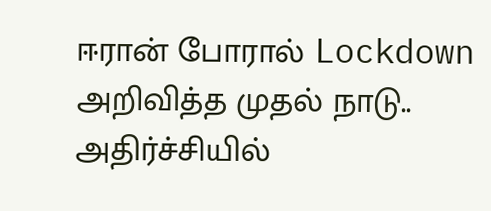ஈரான் போரால் Lockdown அறிவித்த முதல் நாடு.. அதிர்ச்சியில்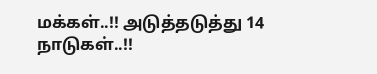மக்கள்..!! அடுத்தடுத்து 14 நாடுகள்..!!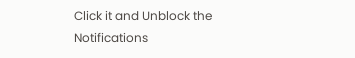Click it and Unblock the Notifications